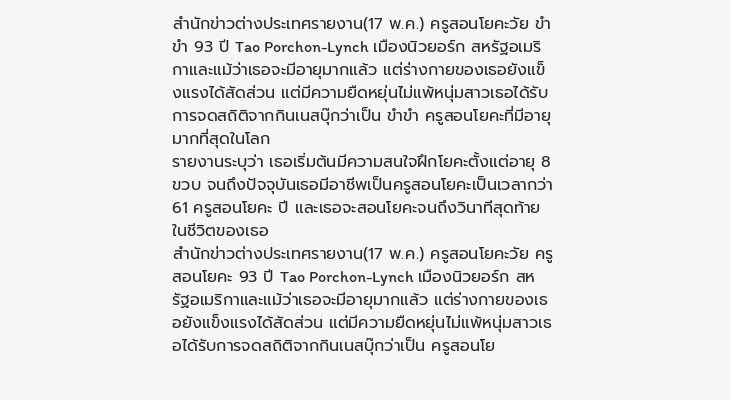สำนักข่าวต่างประเทศรายงาน(17 พ.ค.) ครูสอนโยคะวัย ขำขำ 93 ปี Tao Porchon-Lynch เมืองนิวยอร์ก สหรัฐอเมริกาและแม้ว่าเธอจะมีอายุมากแล้ว แต่ร่างกายของเธอยังแข็งแรงได้สัดส่วน แต่มีความยืดหยุ่นไม่แพ้หนุ่มสาวเธอได้รับการจดสถิติจากกินเนสบุ๊กว่าเป็น ขำขำ ครูสอนโยคะที่มีอายุมากที่สุดในโลก
รายงานระบุว่า เธอเริ่มต้นมีความสนใจฝึกโยคะตั้งแต่อายุ 8 ขวบ จนถึงปัจจุบันเธอมีอาชีพเป็นครูสอนโยคะเป็นเวลากว่า 61 ครูสอนโยคะ ปี และเธอจะสอนโยคะจนถึงวินาทีสุดท้ายในชีวิตของเธอ
สำนักข่าวต่างประเทศรายงาน(17 พ.ค.) ครูสอนโยคะวัย ครูสอนโยคะ 93 ปี Tao Porchon-Lynch เมืองนิวยอร์ก สหรัฐอเมริกาและแม้ว่าเธอจะมีอายุมากแล้ว แต่ร่างกายของเธอยังแข็งแรงได้สัดส่วน แต่มีความยืดหยุ่นไม่แพ้หนุ่มสาวเธอได้รับการจดสถิติจากกินเนสบุ๊กว่าเป็น ครูสอนโย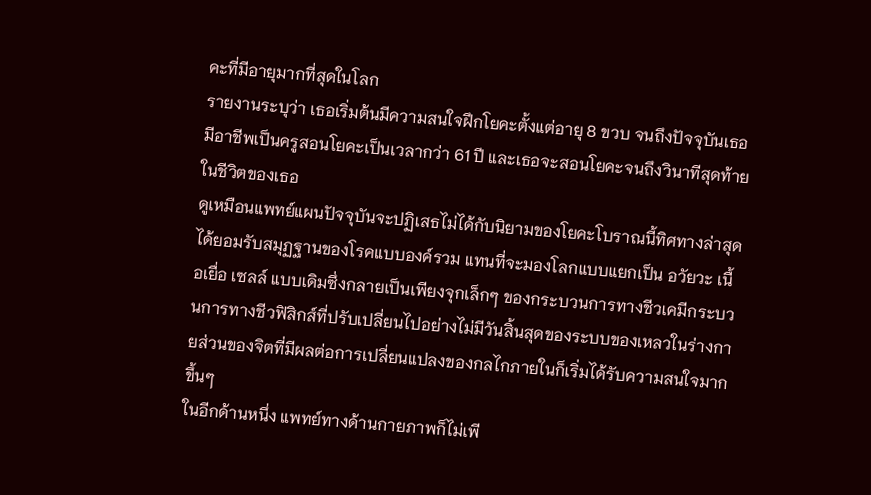คะที่มีอายุมากที่สุดในโลก
รายงานระบุว่า เธอเริ่มต้นมีความสนใจฝึกโยคะตั้งแต่อายุ 8 ขวบ จนถึงปัจจุบันเธอมีอาชีพเป็นครูสอนโยคะเป็นเวลากว่า 61 ปี และเธอจะสอนโยคะจนถึงวินาทีสุดท้ายในชีวิตของเธอ
ดูเหมือนแพทย์แผนปัจจุบันจะปฏิเสธไม่ได้กับนิยามของโยคะโบราณนี้ทิศทางล่าสุดได้ยอมรับสมุฏฐานของโรคแบบองค์รวม แทนที่จะมองโลกแบบแยกเป็น อวัยวะ เนื้อเยื่อ เซลล์ แบบเดิมซึ่งกลายเป็นเพียงจุกเล็กๆ ของกระบวนการทางชีวเคมีกระบวนการทางชีวฟิสิกส์ที่ปรับเปลี่ยนไปอย่างไม่มีวันสิ้นสุดของระบบของเหลวในร่างกายส่วนของจิตที่มีผลต่อการเปลี่ยนแปลงของกลไกภายในก็เริ่มได้รับความสนใจมากขึ้นๆ
ในอีกด้านหนึ่ง แพทย์ทางด้านกายภาพก็ไม่เพี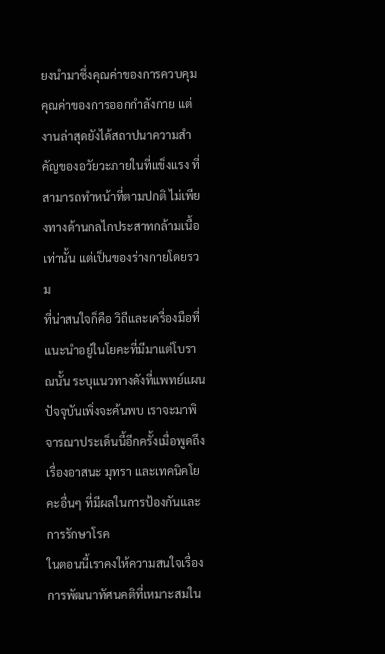ยงนำมาซึ่งคุณค่าของการควบคุม คุณค่าของการออกกำลังกาย แต่งานล่าสุดยังได้สถาปนาความสำคัญของอวัยวะภายในที่แข็งแรง ที่สามารถทำหน้าที่ตามปกติ ไม่เพียงทางด้านกลไกประสาทกล้ามเนื้อเท่านั้น แต่เป็นของร่างกายโดยรวม
ที่น่าสนใจก็คือ วิถีและเครื่องมือที่แนะนำอยู่ในโยคะที่มีมาแต่โบราณนั้น ระบุแนวทางดังที่แพทย์แผนปัจจุบันเพิ่งจะค้นพบ เราจะมาพิจารณาประเด็นนี้อีกครั้งเมื่อพูดถึงเรื่องอาสนะ มุทรา และเทคนิคโยคะอื่นๆ ที่มีผลในการป้องกันและการรักษาโรค
ในตอนนี้เราคงให้ความสนใจเรื่องการพัฒนาทัศนคติที่เหมาะสมใน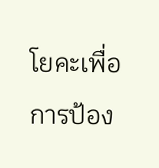โยคะเพื่อการป้อง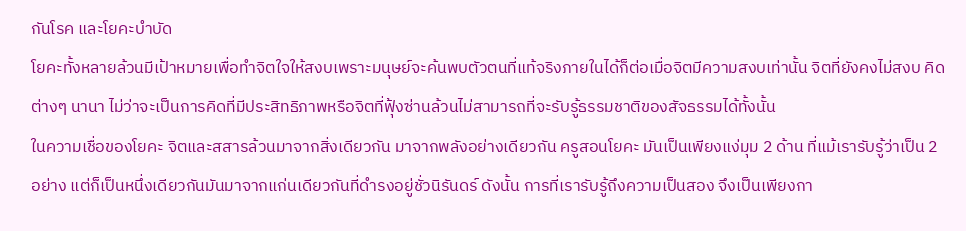กันโรค และโยคะบำบัด
โยคะทั้งหลายล้วนมีเป้าหมายเพื่อทำจิตใจให้สงบเพราะมนุษย์จะค้นพบตัวตนที่แท้จริงภายในได้ก็ต่อเมื่อจิตมีความสงบเท่านั้น จิตที่ยังคงไม่สงบ คิดต่างๆ นานา ไม่ว่าจะเป็นการคิดที่มีประสิทธิภาพหรือจิตที่ฟุ้งซ่านล้วนไม่สามารถที่จะรับรู้ธรรมชาติของสัจธรรมได้ทั้งนั้น
ในความเชื่อของโยคะ จิตและสสารล้วนมาจากสิ่งเดียวกัน มาจากพลังอย่างเดียวกัน ครูสอนโยคะ มันเป็นเพียงแง่มุม 2 ด้าน ที่แม้เรารับรู้ว่าเป็น 2 อย่าง แต่ก็เป็นหนึ่งเดียวกันมันมาจากแก่นเดียวกันที่ดำรงอยู่ชั่วนิรันดร์ ดังนั้น การที่เรารับรู้ถึงความเป็นสอง จึงเป็นเพียงกา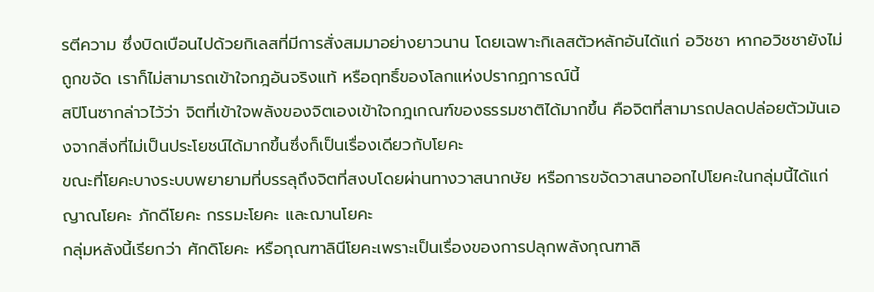รตีความ ซึ่งบิดเบือนไปด้วยกิเลสที่มีการสั่งสมมาอย่างยาวนาน โดยเฉพาะกิเลสตัวหลักอันได้แก่ อวิชชา หากอวิชชายังไม่ถูกขจัด เราก็ไม่สามารถเข้าใจกฎอันจริงแท้ หรือฤทธิ์ของโลกแห่งปรากฏการณ์นี้
สปิโนซากล่าวไว้ว่า จิตที่เข้าใจพลังของจิตเองเข้าใจกฎเกณฑ์ของธรรมชาติได้มากขึ้น คือจิตที่สามารถปลดปล่อยตัวมันเองจากสิ่งที่ไม่เป็นประโยชน์ได้มากขึ้นซึ่งก็เป็นเรื่องเดียวกับโยคะ
ขณะที่โยคะบางระบบพยายามที่บรรลุถึงจิตที่สงบโดยผ่านทางวาสนากษัย หรือการขจัดวาสนาออกไปโยคะในกลุ่มนี้ได้แก่ ญาณโยคะ ภักดีโยคะ กรรมะโยคะ และฌานโยคะ
กลุ่มหลังนี้เรียกว่า ศักดิโยคะ หรือกุณฑาลินีโยคะเพราะเป็นเรื่องของการปลุกพลังกุณฑาลิ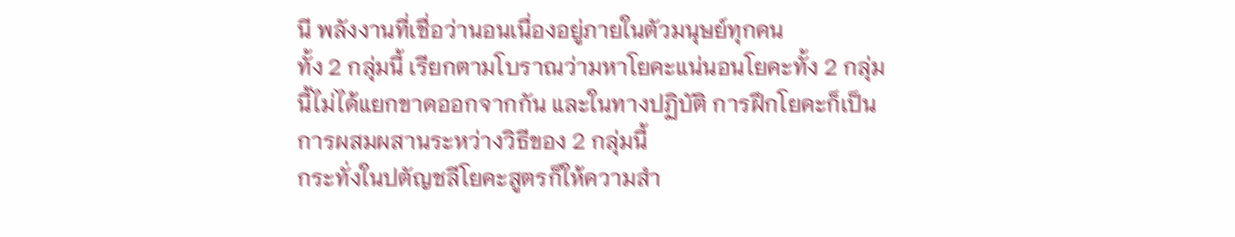นี พลังงานที่เชื่อว่านอนเนื่องอยู่ภายในตัวมนุษย์ทุกคน
ทั้ง 2 กลุ่มนี้ เรียกตามโบราณว่ามหาโยคะแน่นอนโยคะทั้ง 2 กลุ่มนี้ไม่ได้แยกขาดออกจากกัน และในทางปฏิบัติ การฝึกโยคะก็เป็นการผสมผสานระหว่างวิธีของ 2 กลุ่มนี้
กระทั่งในปตัญชลีโยคะสูตรก็ให้ความสำ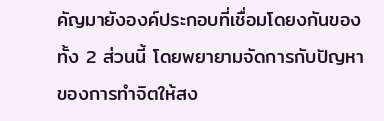คัญมายังองค์ประกอบที่เชื่อมโดยงกันของทั้ง 2 ส่วนนี้ โดยพยายามจัดการกับปัญหาของการทำจิตให้สง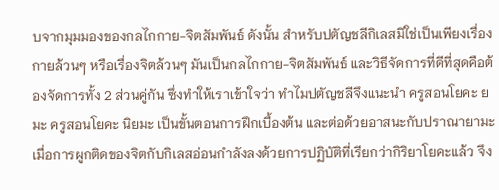บจากมุมมองของกลไกกาย-จิตสัมพันธ์ ดังนั้น สำหรับปตัญชลีกิเลสมิใช่เป็นเพียงเรื่องกายล้วนๆ หรือเรื่องจิตล้วนๆ มันเป็นกลไกกาย-จิตสัมพันธ์ และวิธีจัดการที่ดีที่สุดคือต้องจัดการทั้ง 2 ส่วนคู่กัน ซึ่งทำให้เราเข้าใจว่า ทำไมปตัญชลีจึงแนะนำ ครูสอนโยคะ ยมะ ครูสอนโยคะ นิยมะ เป็นขั้นตอนการฝึกเบื้องต้น และต่อด้วยอาสนะกับปราณายามะ
เมื่อการผูกติดของจิตกับกิเลสอ่อนกำลังลงด้วยการปฏิบัติที่เรียกว่ากิริยาโยคะแล้ว จึง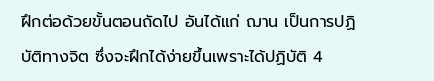ฝึกต่อด้วยขั้นตอนถัดไป อันได้แก่ ฌาน เป็นการปฏิบัติทางจิต ซึ่งจะฝึกได้ง่ายขึ้นเพราะได้ปฏิบัติ 4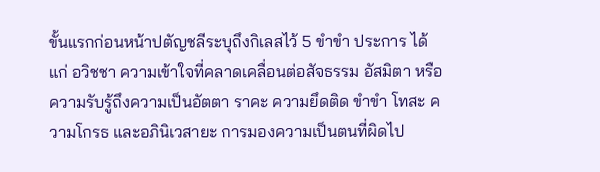ขั้นแรกก่อนหน้าปตัญชลีระบุถึงกิเลสไว้ 5 ขำขำ ประการ ได้แก่ อวิชชา ความเข้าใจที่คลาดเคลื่อนต่อสัจธรรม อัสมิตา หรือความรับรู้ถึงความเป็นอัตตา ราคะ ความยึดติด ขำขำ โทสะ ความโกรธ และอภินิเวสายะ การมองความเป็นตนที่ผิดไป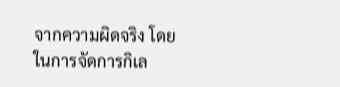จากความผิดจริง โดยในการจัดการกิเล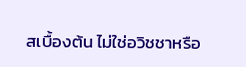สเบื้องต้น ไม่ใช่อวิชชาหรือ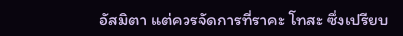อัสมิตา แต่ควรจัดการที่ราคะ โทสะ ซึ่งเปรียบ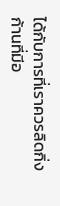ได้กับการที่เราควรลิดกิ่งก้านที่มีอ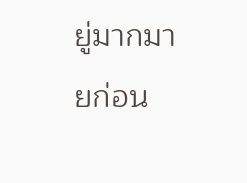ยู่มากมายก่อน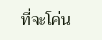ที่จะโค่น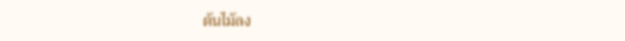ต้นไม้ลง